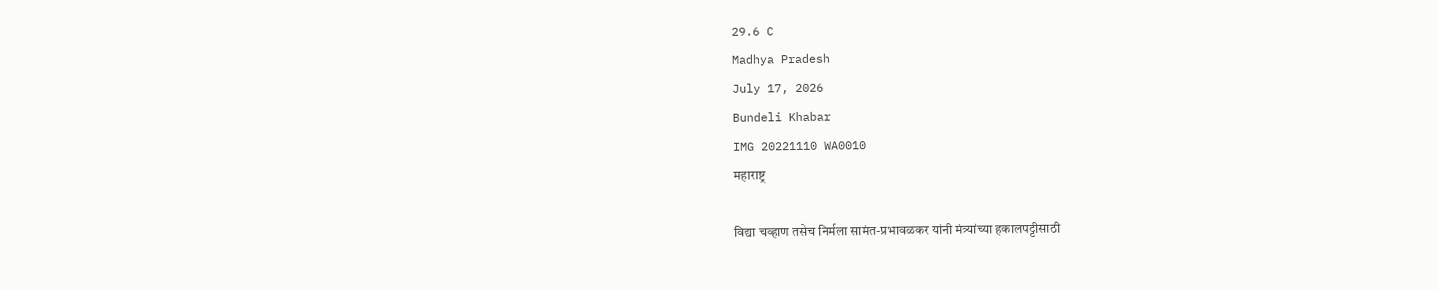29.6 C
Madhya Pradesh
July 17, 2026
Bundeli Khabar
IMG 20221110 WA0010
महाराष्ट्र

विद्या चव्हाण तसेच निर्मला सामंत-प्रभावळकर यांनी मंत्र्यांच्या हकालपट्टीसाठी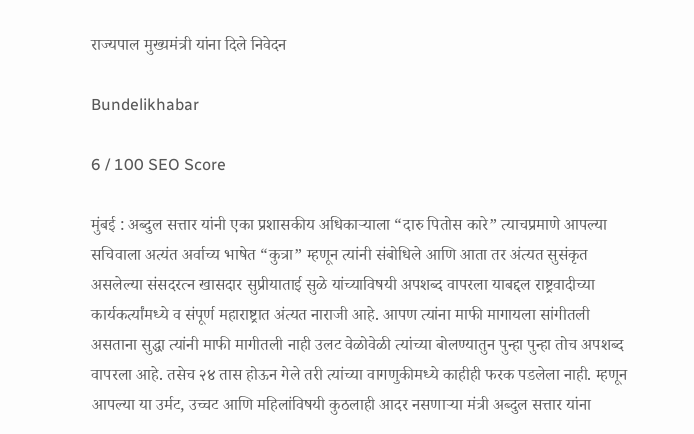राज्यपाल मुख्यमंत्री यांना दिले निवेदन

Bundelikhabar

6 / 100 SEO Score

मुंबई : अब्दुल सत्तार यांनी एका प्रशासकीय अधिकाऱ्याला “दारु पितोस कारे” त्याचप्रमाणे आपल्या सचिवाला अत्यंत अर्वाच्य भाषेत “कुत्रा” म्हणून त्यांनी संबोधिले आणि आता तर अंत्यत सुसंकृत असलेल्या संसदरत्न खासदार सुप्रीयाताई सुळे यांच्याविषयी अपशब्द वापरला याबद्दल राष्ट्रवादीच्या कार्यकर्त्यांमध्ये व संपूर्ण महाराष्ट्रात अंत्यत नाराजी आहे. आपण त्यांना माफी मागायला सांगीतली असताना सुद्धा त्यांनी माफी मागीतली नाही उलट वेळोवेळी त्यांच्या बोलण्यातुन पुन्हा पुन्हा तोच अपशब्द वापरला आहे. तसेच २४ तास होऊन गेले तरी त्यांच्या वागणुकीमध्ये काहीही फरक पडलेला नाही. म्हणून आपल्या या उर्मट, उच्चट आणि महिलांविषयी कुठलाही आदर नसणाऱ्या मंत्री अब्दुल सत्तार यांना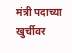मंत्री पदाच्या खुर्चीवर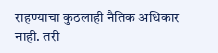राहण्याचा कुठलाही नैतिक अधिकार नाही. तरी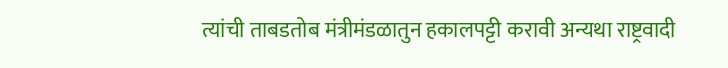त्यांची ताबडतोब मंत्रीमंडळातुन हकालपट्टी करावी अन्यथा राष्ट्रवादी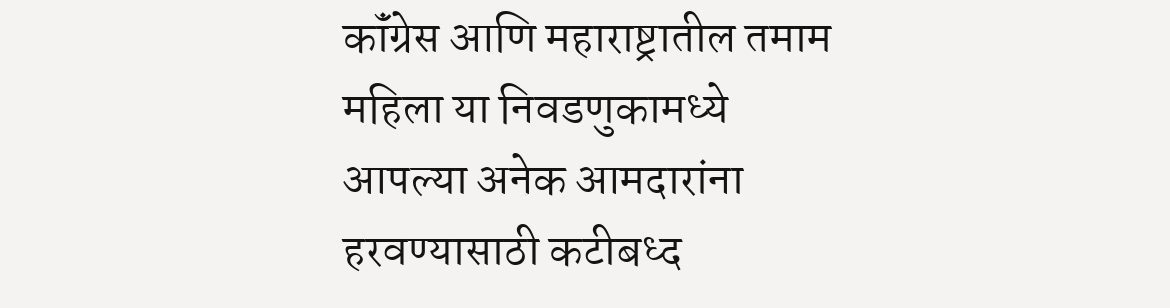कॉंग्रेस आणि महाराष्ट्रातील तमाम महिला या निवडणुकामध्ये आपल्या अनेक आमदारांना हरवण्यासाठी कटीबध्द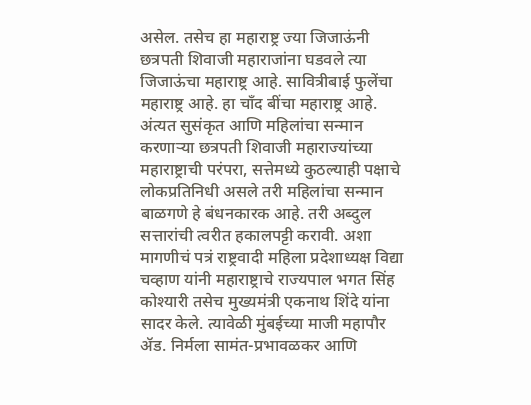असेल. तसेच हा महाराष्ट्र ज्या जिजाऊंनी छत्रपती शिवाजी महाराजांना घडवले त्या जिजाऊंचा महाराष्ट्र आहे. सावित्रीबाई फुलेंचा महाराष्ट्र आहे. हा चाँद बींचा महाराष्ट्र आहे. अंत्यत सुसंकृत आणि महिलांचा सन्मान करणाऱ्या छत्रपती शिवाजी महाराज्यांच्या महाराष्ट्राची परंपरा, सत्तेमध्ये कुठल्याही पक्षाचे लोकप्रतिनिधी असले तरी महिलांचा सन्मान बाळगणे हे बंधनकारक आहे. तरी अब्दुल सत्तारांची त्वरीत हकालपट्टी करावी. अशा मागणीचं पत्रं राष्ट्रवादी महिला प्रदेशाध्यक्ष विद्या चव्हाण यांनी महाराष्ट्राचे राज्यपाल भगत सिंह कोश्यारी तसेच मुख्यमंत्री एकनाथ शिंदे यांना सादर केले. त्यावेळी मुंबईच्या माजी महापौर ॲड. निर्मला सामंत-प्रभावळकर आणि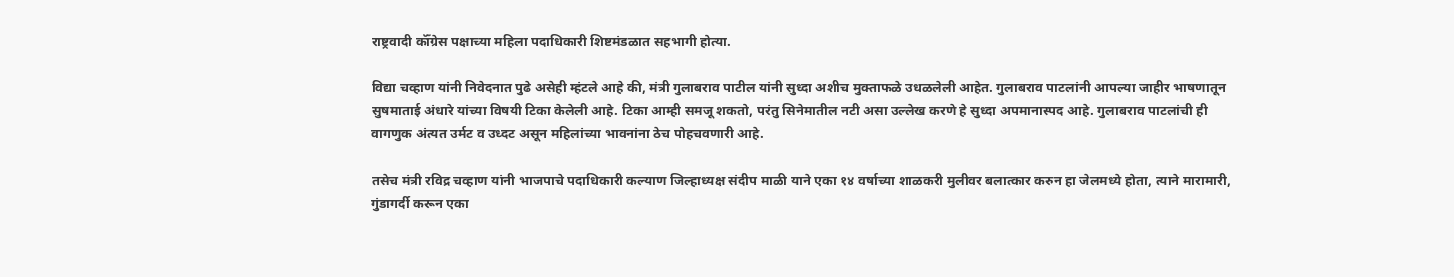राष्ट्रवादी कॉँग्रेस पक्षाच्या महिला पदाधिकारी शिष्टमंडळात सहभागी होत्या.

विद्या चव्हाण यांनी निवेदनात पुढे असेही म्हंटले आहे की, मंत्री गुलाबराव पाटील यांनी सुध्दा अशीच मुक्ताफळे उधळलेली आहेत. गुलाबराव पाटलांनी आपल्या जाहीर भाषणातून सुषमाताई अंधारे यांच्या विषयी टिका केलेली आहे. टिका आम्ही समजू शकतो, परंतु सिनेमातील नटी असा उल्लेख करणे हे सुध्दा अपमानास्पद आहे. गुलाबराव पाटलांची ही वागणुक अंत्यत उर्मट व उध्दट असून महिलांच्या भावनांना ठेच पोहचवणारी आहे.

तसेच मंत्री रविद्र चव्हाण यांनी भाजपाचे पदाधिकारी कल्याण जिल्हाध्यक्ष संदीप माळी याने एका १४ वर्षाच्या शाळकरी मुलीवर बलात्कार करुन हा जेलमध्ये होता, त्याने मारामारी, गुंडागर्दी करून एका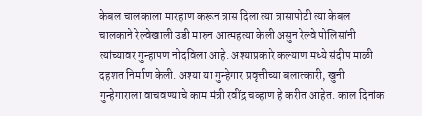केबल चालकाला मारहाण करून त्रास दिला त्या त्रासापोटी त्या केबल चालकाने रेल्वेखाली उडी मारुन आत्महत्या केली असुन रेल्वे पोलिसांनी त्यांच्यावर गुन्हापण नोदविला आहे. अश्याप्रकारे कल्याण मध्ये संदीप माळी दहशत निर्माण केली. अश्या या गुन्हेगार प्रवृत्तीच्या बलात्कारी, खुनी गुन्हेगाराला वाचवण्याचे काम मंत्री रवींद्र चव्हाण हे करीत आहेत. काल दिनांक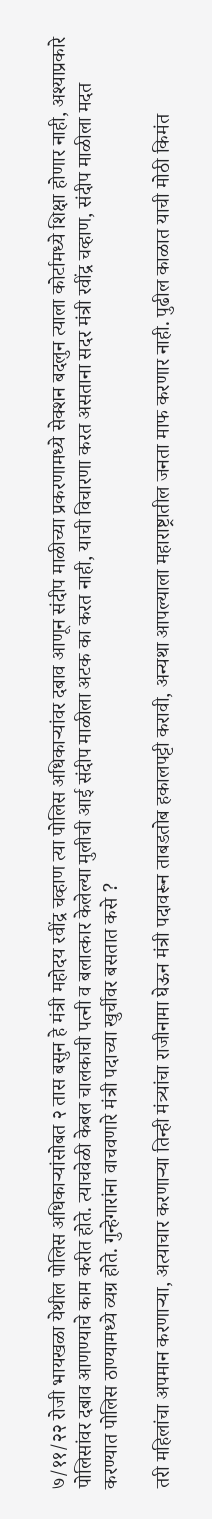७/११/२२ रोजी भायखळा येथील पोलिस अधिकार्‍यांसोबत २ तास बसुन हे मंत्री महोदय रवींद्र चव्हाण त्या पोलिस अधिकाऱ्यांवर दबाव आणून संदीप माळीच्या प्रकरणामध्ये सेक्शन बदलुन त्याला कोर्टामध्ये शिक्षा होणार नाही, अश्याप्रकारे पोलिसांवर दबाव आणण्याचे काम करीत होते. त्याचवेळी केबल चालकाची पत्नी व बलात्कार केलेल्या मुलीची आई संदीप माळीला अटक का करत नाही, याची विचारणा करत असताना सदर मंत्री रवींद्र चव्हाण, संदीप माळीला मदत करण्यात पोलिस ठाण्यामध्ये व्यग्र होते. गुन्हेगारांना वाचवणारे मंत्री पदाच्या खुर्चीवर बसतात कसे ?

तरी महिलांचा अपमान करणार्‍या, अत्याचार करणार्‍या तिन्ही मंत्र्यांचा राजीनामा घेऊन मंत्री पदावरून ताबडतोब हकालपट्टी करावी, अन्यथा आपल्याला महाराष्ट्रातील जनता माफ करणार नाही. पुढील काळात याची मोठी किमंत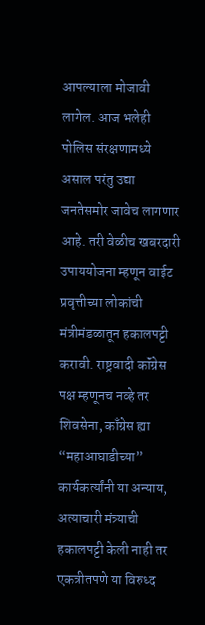आपल्याला मोजावी लागेल. आज भलेही पोलिस संरक्षणामध्ये असाल परंतु उद्या जनतेसमोर जावेच लागणार आहे. तरी वेळीच खबरदारी उपाययोजना म्हणून वाईट प्रवृत्तीच्या लोकांची मंत्रीमंडळातून हकालपट्टी करावी. राष्ट्रवादी कॉंग्रेस पक्ष म्हणूनच नव्हे तर शिवसेना, काँग्रेस ह्या “महाआघाडीच्या” कार्यकर्त्यांनी या अन्याय, अत्याचारी मंत्र्याची हकालपट्टी केली नाही तर एकत्रीतपणे या विरुध्द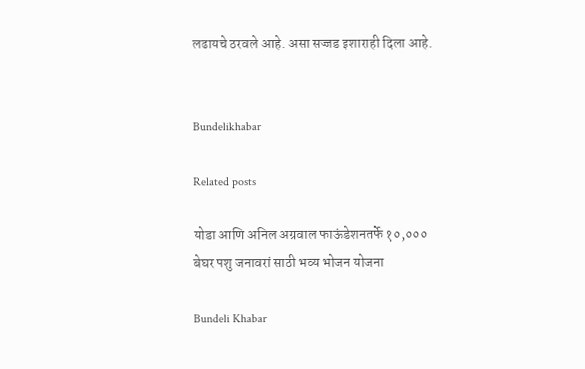लढायचे ठरवले आहे. असा सज्जड इशाराही दिला आहे.


Bundelikhabar

Related posts

योडा आणि अनिल अग्रवाल फाऊंडेशनतर्फे १०,००० बेघर पशु जनावरां साठी भव्य भोजन योजना

Bundeli Khabar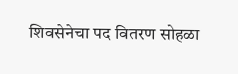शिवसेनेचा पद वितरण सोहळा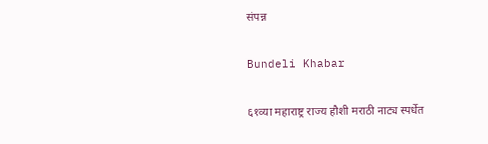संपन्न

Bundeli Khabar

६१व्या महाराष्ट्र राज्य हौशी मराठी नाट्य स्पर्धेत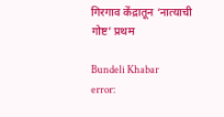गिरगाव केंद्रातून ‘नात्याची गोष्ट’ प्रथम

Bundeli Khabar
error: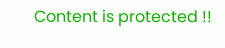Content is protected !!